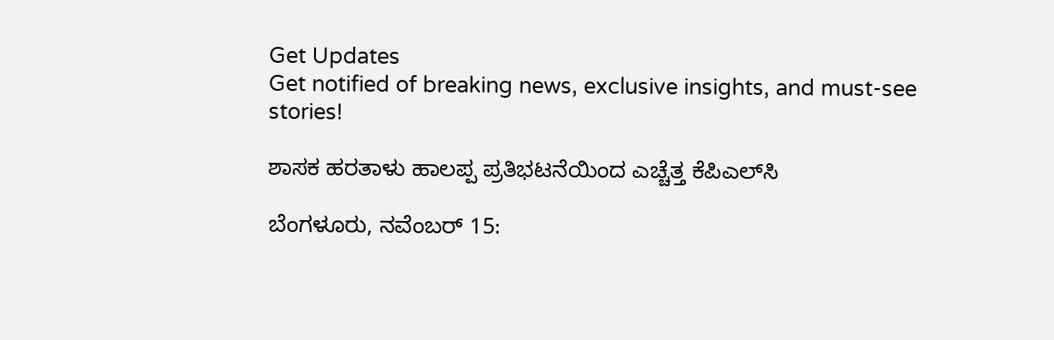Get Updates
Get notified of breaking news, exclusive insights, and must-see stories!

ಶಾಸಕ ಹರತಾಳು ಹಾಲಪ್ಪ ಪ್ರತಿಭಟನೆಯಿಂದ ಎಚ್ಚೆತ್ತ ಕೆಪಿಎಲ್‌ಸಿ

ಬೆಂಗಳೂರು, ನವೆಂಬರ್ 15: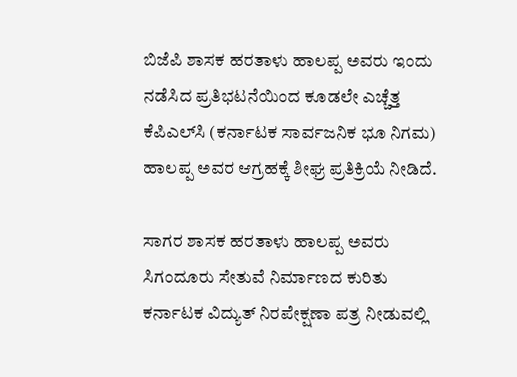ಬಿಜೆಪಿ ಶಾಸಕ ಹರತಾಳು ಹಾಲಪ್ಪ ಅವರು ಇಂದು ನಡೆಸಿದ ಪ್ರತಿಭಟನೆಯಿಂದ ಕೂಡಲೇ ಎಚ್ಚೆತ್ತ ಕೆಪಿಎಲ್‌ಸಿ (ಕರ್ನಾಟಕ ಸಾರ್ವಜನಿಕ ಭೂ ನಿಗಮ) ಹಾಲಪ್ಪ ಅವರ ಆಗ್ರಹಕ್ಕೆ ಶೀಘ್ರ ಪ್ರತಿಕ್ರಿಯೆ ನೀಡಿದೆ.

ಸಾಗರ ಶಾಸಕ ಹರತಾಳು ಹಾಲಪ್ಪ ಅವರು ಸಿಗಂದೂರು ಸೇತುವೆ ನಿರ್ಮಾಣದ ಕುರಿತು ಕರ್ನಾಟಕ ವಿದ್ಯುತ್ ನಿರಪೇಕ್ಷಣಾ ಪತ್ರ ನೀಡುವಲ್ಲಿ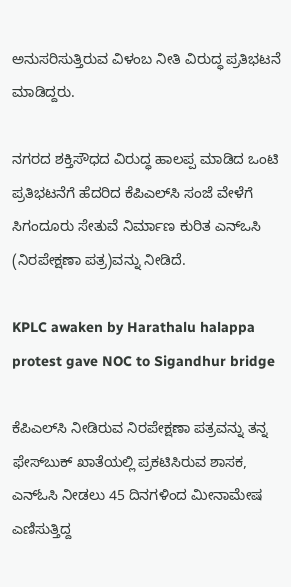ಅನುಸರಿಸುತ್ತಿರುವ ವಿಳಂಬ ನೀತಿ ವಿರುದ್ಧ ಪ್ರತಿಭಟನೆ ಮಾಡಿದ್ದರು.

ನಗರದ ಶಕ್ತಿಸೌಧದ ವಿರುದ್ಧ ಹಾಲಪ್ಪ ಮಾಡಿದ ಒಂಟಿ ಪ್ರತಿಭಟನೆಗೆ ಹೆದರಿದ ಕೆಪಿಎಲ್‌ಸಿ ಸಂಜೆ ವೇಳೆಗೆ ಸಿಗಂದೂರು ಸೇತುವೆ ನಿರ್ಮಾಣ ಕುರಿತ ಎನ್‌ಒಸಿ (ನಿರಪೇಕ್ಷಣಾ ಪತ್ರ)ವನ್ನು ನೀಡಿದೆ.

KPLC awaken by Harathalu halappa protest gave NOC to Sigandhur bridge

ಕೆಪಿಎಲ್‌ಸಿ ನೀಡಿರುವ ನಿರಪೇಕ್ಷಣಾ ಪತ್ರವನ್ನು ತನ್ನ ಫೇಸ್‌ಬುಕ್ ಖಾತೆಯಲ್ಲಿ ಪ್ರಕಟಿಸಿರುವ ಶಾಸಕ, ಎನ್‌ಓಸಿ ನೀಡಲು 45 ದಿನಗಳಿಂದ ಮೀನಾಮೇಷ ಎಣಿಸುತ್ತಿದ್ದ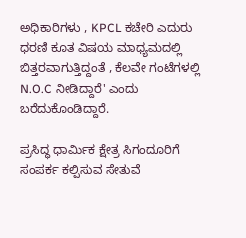ಅಧಿಕಾರಿಗಳು , KPCL ಕಚೇರಿ ಎದುರು ಧರಣಿ ಕೂತ ವಿಷಯ ಮಾಧ್ಯಮದಲ್ಲಿ ಬಿತ್ತರವಾಗುತ್ತಿದ್ದಂತೆ , ಕೆಲವೇ ಗಂಟೆಗಳಲ್ಲಿ N.O.C ನೀಡಿದ್ದಾರೆ' ಎಂದು ಬರೆದುಕೊಂಡಿದ್ದಾರೆ.

ಪ್ರಸಿದ್ಧ ಧಾರ್ಮಿಕ ಕ್ಷೇತ್ರ ಸಿಗಂದೂರಿಗೆ ಸಂಪರ್ಕ ಕಲ್ಪಿಸುವ ಸೇತುವೆ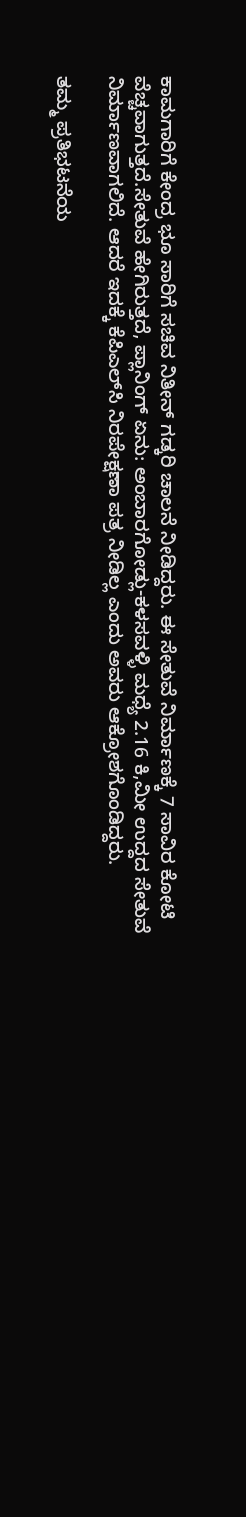ಕಾಮಗಾರಿಗೆ ಕೇಂದ್ರ ಭೂ ಸಾರಿಗೆ ಸಚಿವ ನಿತೀನ್ ಗಡ್ಕರಿ ಚಾಲನೆ ನೀಡಿದ್ದರು. ಈ ಸೇತುವೆ ನಿರ್ಮಾಣಕ್ಕೆ 7 ಸಾವಿರ ಕೋಟಿ ವೆಚ್ಚವಾಗುತ್ತದೆ.ಸೇತುವೆ ಹೇಗಿರುತ್ತದೆ, ಪ್ಲಾನಿಂಗ್ ಏನು: ಅಂಬಾರಗೋಡ್ಲು-ಕಳಸವಳ್ಳಿ ಮಧ್ಯೆ 2.16 ಕಿ,ಮೀ ಉದ್ದದ ಸೇತುವೆ ನಿರ್ಮಾಣವಾಗಲಿದೆ. ಆದರೆ ಇದಕ್ಕೆ ಕೆಪಿಎಲ್‌ಸಿ ನಿರಪೇಕ್ಷಣಾ ಪತ್ರ ನೀಡಿಲ್ಲ ಎಂದು ಅವರು ಆಕ್ರೋಶಗೊಂಡಿದ್ದರು.

ತಮ್ಮ ಪ್ರತಿಭಟನೆಯ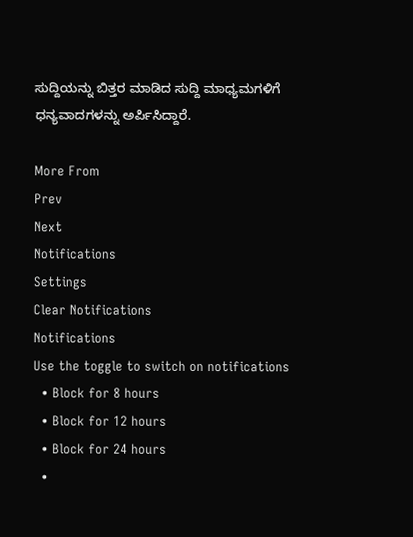ಸುದ್ದಿಯನ್ನು ಬಿತ್ತರ ಮಾಡಿದ ಸುದ್ದಿ ಮಾಧ್ಯಮಗಳಿಗೆ ಧನ್ಯವಾದಗಳನ್ನು ಅರ್ಪಿಸಿದ್ದಾರೆ.

More From
Prev
Next
Notifications
Settings
Clear Notifications
Notifications
Use the toggle to switch on notifications
  • Block for 8 hours
  • Block for 12 hours
  • Block for 24 hours
  •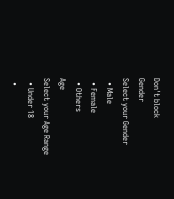Don't block
Gender
Select your Gender
  • Male
  • Female
  • Others
Age
Select your Age Range
  • Under 18
  •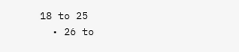18 to 25
  • 26 to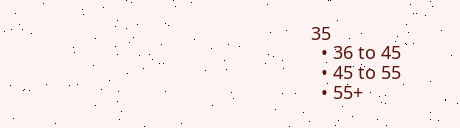35
  • 36 to 45
  • 45 to 55
  • 55+